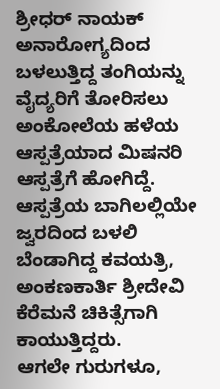ಶ್ರೀಧರ್ ನಾಯಕ್
ಅನಾರೋಗ್ಯದಿಂದ ಬಳಲುತ್ತಿದ್ದ ತಂಗಿಯನ್ನು ವೈದ್ಯರಿಗೆ ತೋರಿಸಲು ಅಂಕೋಲೆಯ ಹಳೆಯ ಆಸ್ಪತ್ರೆಯಾದ ಮಿಷನರಿ ಆಸ್ಪತ್ರೆಗೆ ಹೋಗಿದ್ದೆ.
ಆಸ್ಪತ್ರೆಯ ಬಾಗಿಲಲ್ಲಿಯೇ ಜ್ವರದಿಂದ ಬಳಲಿ ಬೆಂಡಾಗಿದ್ದ ಕವಯತ್ರಿ, ಅಂಕಣಕಾರ್ತಿ ಶ್ರೀದೇವಿ ಕೆರೆಮನೆ ಚಿಕಿತ್ಸೆಗಾಗಿ ಕಾಯುತ್ತಿದ್ದರು.
ಆಗಲೇ ಗುರುಗಳೂ,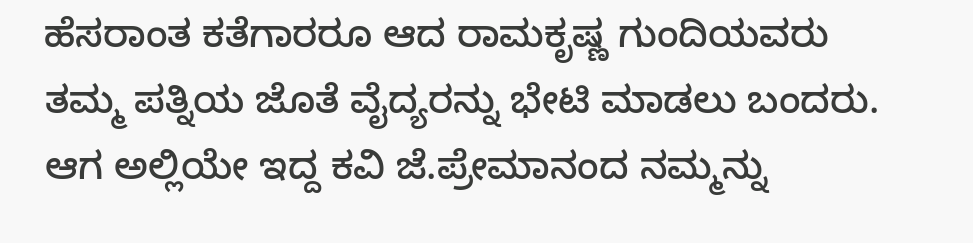ಹೆಸರಾಂತ ಕತೆಗಾರರೂ ಆದ ರಾಮಕೃಷ್ಣ ಗುಂದಿಯವರು ತಮ್ಮ ಪತ್ನಿಯ ಜೊತೆ ವೈದ್ಯರನ್ನು ಭೇಟಿ ಮಾಡಲು ಬಂದರು.
ಆಗ ಅಲ್ಲಿಯೇ ಇದ್ದ ಕವಿ ಜೆ.ಪ್ರೇಮಾನಂದ ನಮ್ಮನ್ನು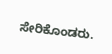ಸೇರಿಕೊಂಡರು.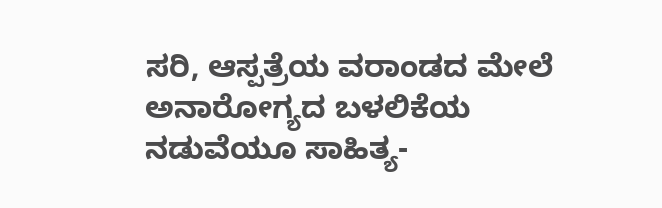ಸರಿ, ಆಸ್ಪತ್ರೆಯ ವರಾಂಡದ ಮೇಲೆ ಅನಾರೋಗ್ಯದ ಬಳಲಿಕೆಯ ನಡುವೆಯೂ ಸಾಹಿತ್ಯ-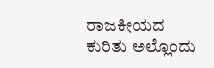ರಾಜಕೀಯದ ಕುರಿತು ಅಲ್ಲೊಂದು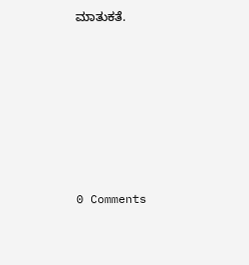ಮಾತುಕತೆ.







0 Comments